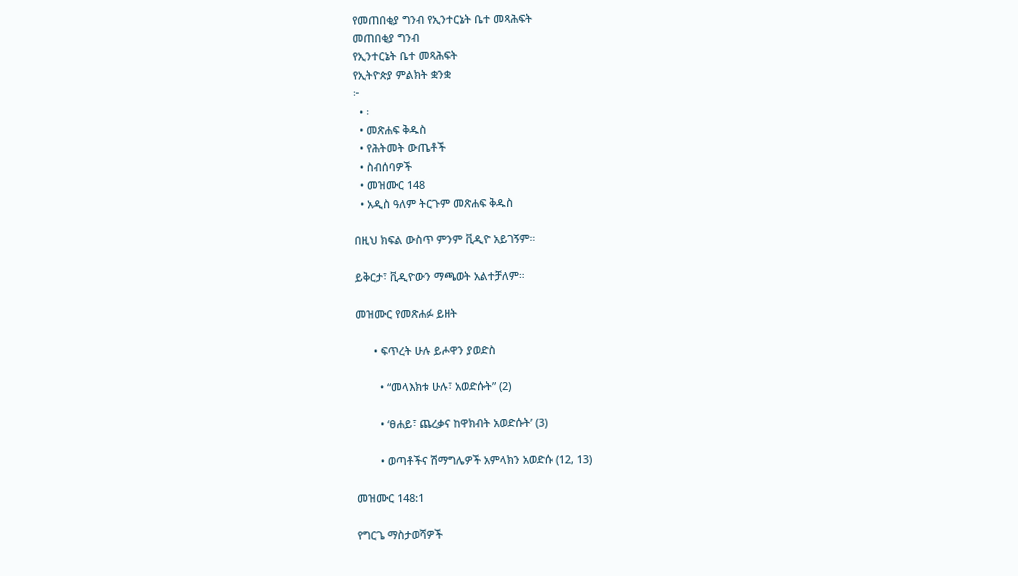የመጠበቂያ ግንብ የኢንተርኔት ቤተ መጻሕፍት
መጠበቂያ ግንብ
የኢንተርኔት ቤተ መጻሕፍት
የኢትዮጵያ ምልክት ቋንቋ
፦
  • ፡
  • መጽሐፍ ቅዱስ
  • የሕትመት ውጤቶች
  • ስብሰባዎች
  • መዝሙር 148
  • አዲስ ዓለም ትርጉም መጽሐፍ ቅዱስ

በዚህ ክፍል ውስጥ ምንም ቪዲዮ አይገኝም።

ይቅርታ፣ ቪዲዮውን ማጫወት አልተቻለም።

መዝሙር የመጽሐፉ ይዘት

      • ፍጥረት ሁሉ ይሖዋን ያወድስ

        • “መላእክቱ ሁሉ፣ አወድሱት” (2)

        • ‘ፀሐይ፣ ጨረቃና ከዋክብት አወድሱት’ (3)

        • ወጣቶችና ሽማግሌዎች አምላክን አወድሱ (12, 13)

መዝሙር 148:1

የግርጌ ማስታወሻዎች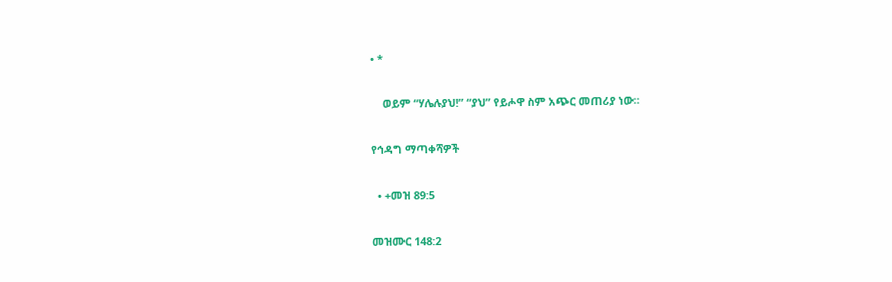• *

    ወይም “ሃሌሉያህ!” “ያህ” የይሖዋ ስም አጭር መጠሪያ ነው።

የኅዳግ ማጣቀሻዎች

  • +መዝ 89:5

መዝሙር 148:2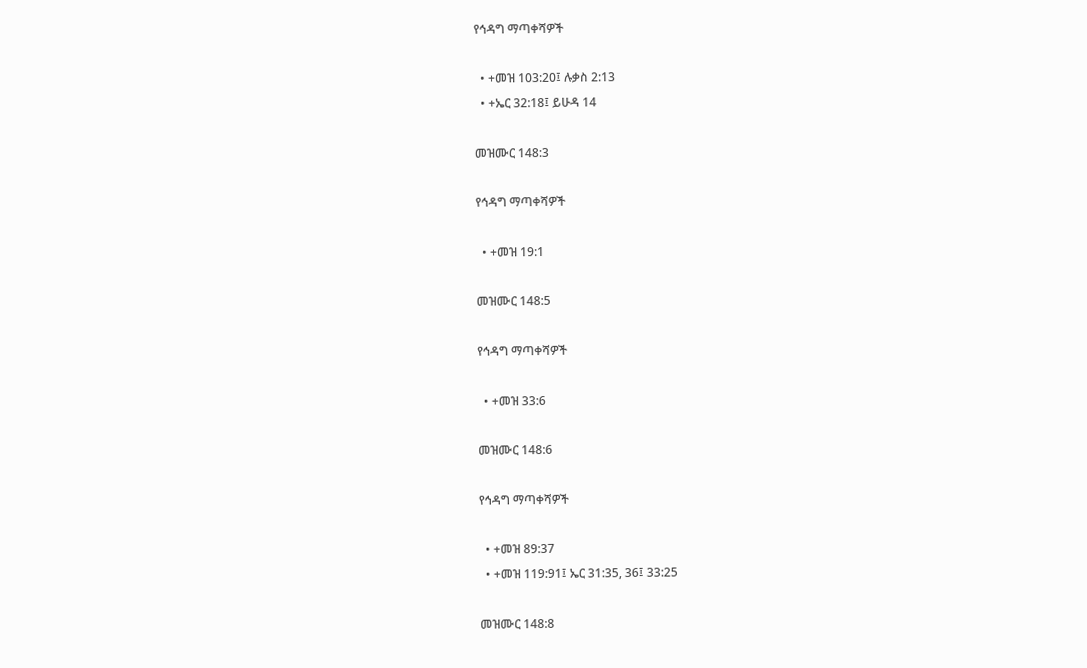የኅዳግ ማጣቀሻዎች

  • +መዝ 103:20፤ ሉቃስ 2:13
  • +ኤር 32:18፤ ይሁዳ 14

መዝሙር 148:3

የኅዳግ ማጣቀሻዎች

  • +መዝ 19:1

መዝሙር 148:5

የኅዳግ ማጣቀሻዎች

  • +መዝ 33:6

መዝሙር 148:6

የኅዳግ ማጣቀሻዎች

  • +መዝ 89:37
  • +መዝ 119:91፤ ኤር 31:35, 36፤ 33:25

መዝሙር 148:8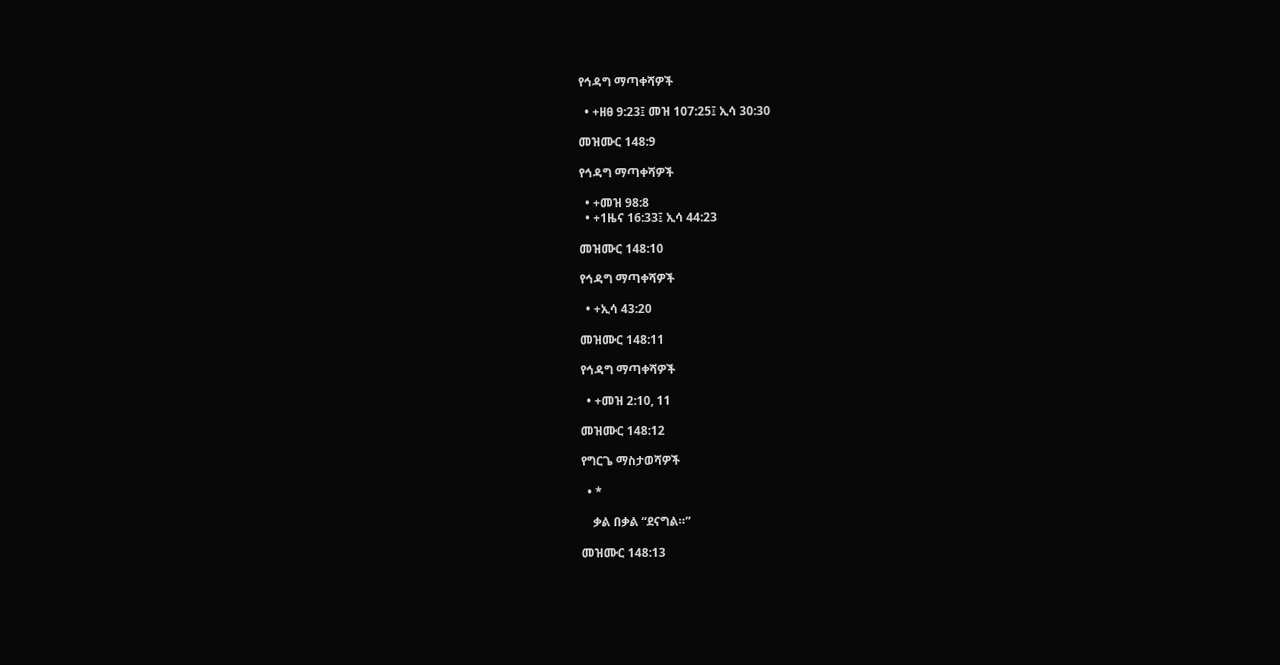የኅዳግ ማጣቀሻዎች

  • +ዘፀ 9:23፤ መዝ 107:25፤ ኢሳ 30:30

መዝሙር 148:9

የኅዳግ ማጣቀሻዎች

  • +መዝ 98:8
  • +1ዜና 16:33፤ ኢሳ 44:23

መዝሙር 148:10

የኅዳግ ማጣቀሻዎች

  • +ኢሳ 43:20

መዝሙር 148:11

የኅዳግ ማጣቀሻዎች

  • +መዝ 2:10, 11

መዝሙር 148:12

የግርጌ ማስታወሻዎች

  • *

    ቃል በቃል “ደናግል።”

መዝሙር 148:13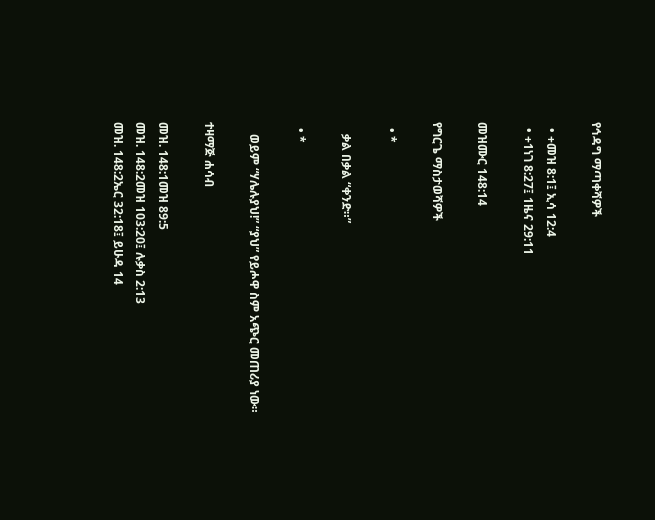የኅዳግ ማጣቀሻዎች

  • +መዝ 8:1፤ ኢሳ 12:4
  • +1ነገ 8:27፤ 1ዜና 29:11

መዝሙር 148:14

የግርጌ ማስታወሻዎች

  • *

    ቃል በቃል “ቀንድ።”

  • *

    ወይም “ሃሌሉያህ!” “ያህ” የይሖዋ ስም አጭር መጠሪያ ነው።

ተዛማጅ ሐሳብ

መዝ. 148:1መዝ 89:5
መዝ. 148:2መዝ 103:20፤ ሉቃስ 2:13
መዝ. 148:2ኤር 32:18፤ ይሁዳ 14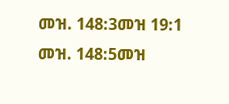መዝ. 148:3መዝ 19:1
መዝ. 148:5መዝ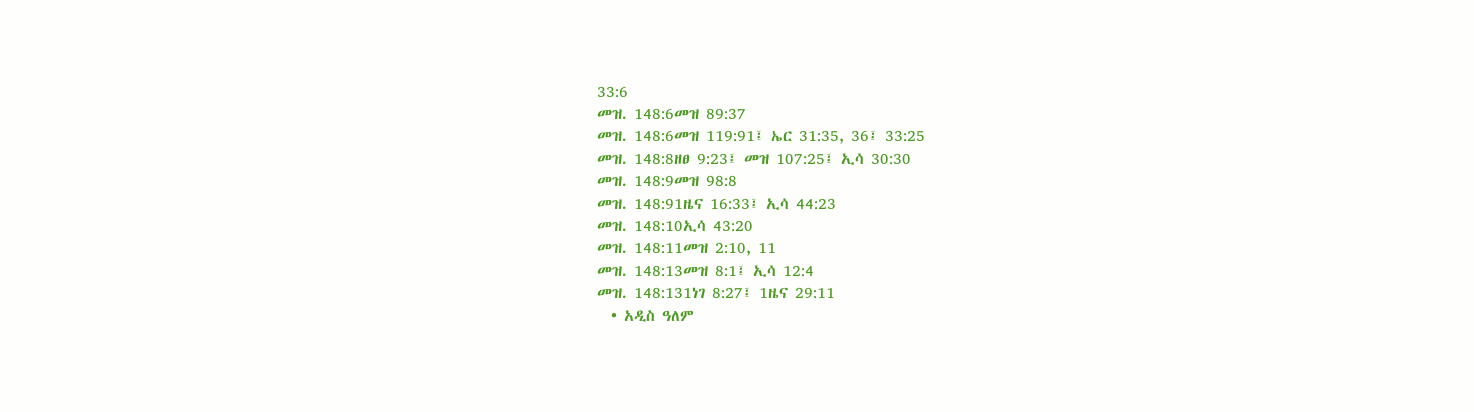33:6
መዝ. 148:6መዝ 89:37
መዝ. 148:6መዝ 119:91፤ ኤር 31:35, 36፤ 33:25
መዝ. 148:8ዘፀ 9:23፤ መዝ 107:25፤ ኢሳ 30:30
መዝ. 148:9መዝ 98:8
መዝ. 148:91ዜና 16:33፤ ኢሳ 44:23
መዝ. 148:10ኢሳ 43:20
መዝ. 148:11መዝ 2:10, 11
መዝ. 148:13መዝ 8:1፤ ኢሳ 12:4
መዝ. 148:131ነገ 8:27፤ 1ዜና 29:11
  • አዲስ ዓለም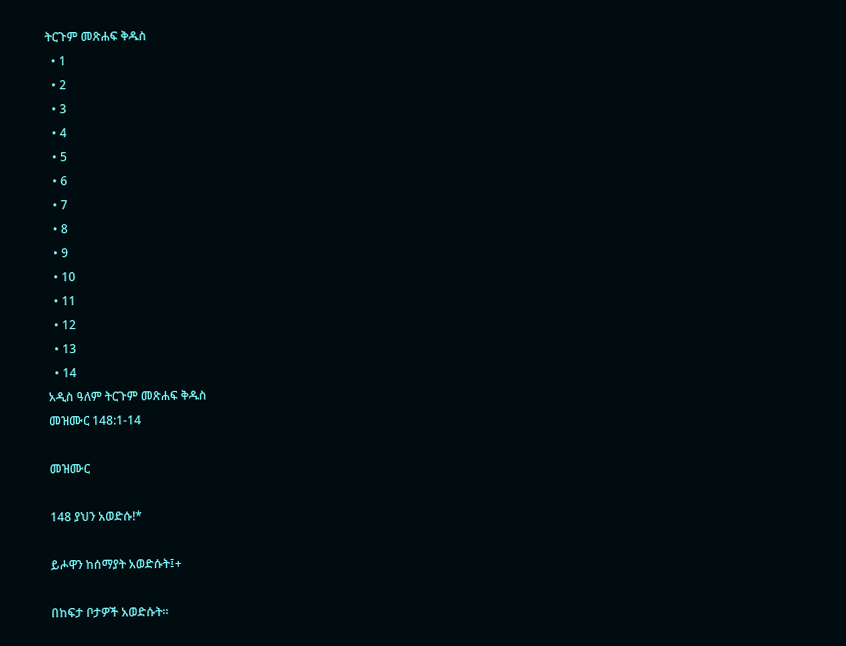ትርጉም መጽሐፍ ቅዱስ
  • 1
  • 2
  • 3
  • 4
  • 5
  • 6
  • 7
  • 8
  • 9
  • 10
  • 11
  • 12
  • 13
  • 14
አዲስ ዓለም ትርጉም መጽሐፍ ቅዱስ
መዝሙር 148:1-14

መዝሙር

148 ያህን አወድሱ!*

ይሖዋን ከሰማያት አወድሱት፤+

በከፍታ ቦታዎች አወድሱት።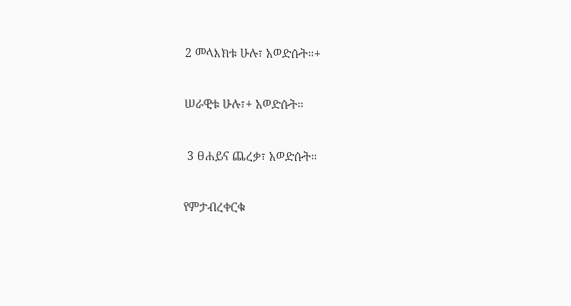2 መላእክቱ ሁሉ፣ አወድሱት።+

ሠራዊቱ ሁሉ፣+ አወድሱት።

 3 ፀሐይና ጨረቃ፣ አወድሱት።

የምታብረቀርቁ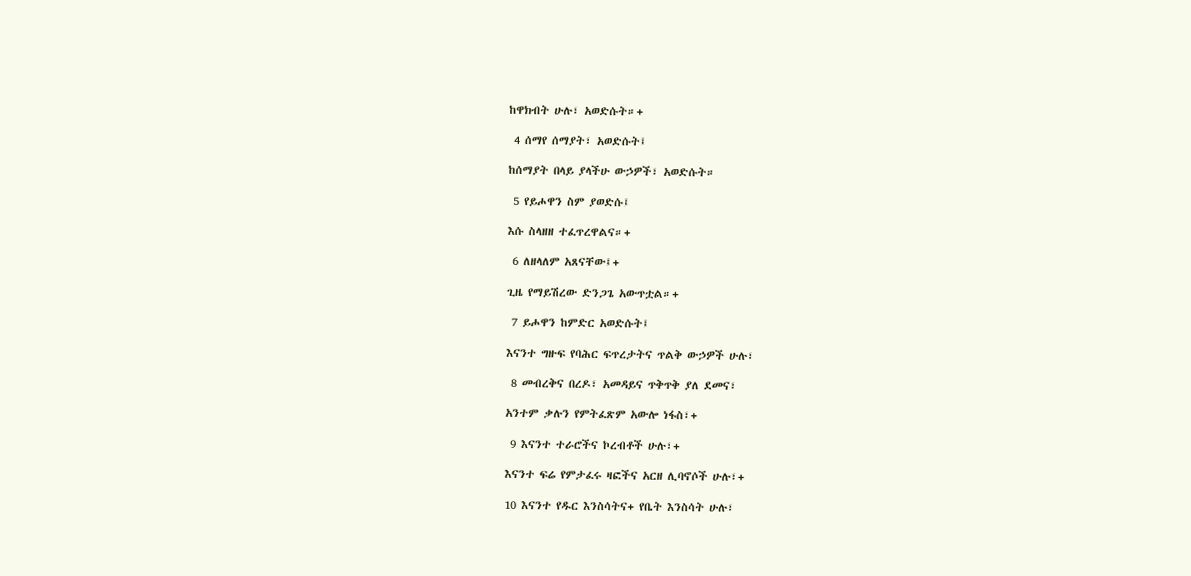ከዋክብት ሁሉ፣ አወድሱት።+

 4 ሰማየ ሰማያት፣ አወድሱት፤

ከሰማያት በላይ ያላችሁ ውኃዎች፣ አወድሱት።

 5 የይሖዋን ስም ያወድሱ፤

እሱ ስላዘዘ ተፈጥረዋልና።+

 6 ለዘላለም አጸናቸው፤+

ጊዜ የማይሽረው ድንጋጌ አውጥቷል።+

 7 ይሖዋን ከምድር አወድሱት፤

እናንተ ግዙፍ የባሕር ፍጥረታትና ጥልቅ ውኃዎች ሁሉ፣

 8 መብረቅና በረዶ፣ አመዳይና ጥቅጥቅ ያለ ደመና፣

አንተም ቃሉን የምትፈጽም አውሎ ነፋስ፣+

 9 እናንተ ተራሮችና ኮረብቶች ሁሉ፣+

እናንተ ፍሬ የምታፈሩ ዛፎችና አርዘ ሊባኖሶች ሁሉ፣+

10 እናንተ የዱር እንስሳትና+ የቤት እንስሳት ሁሉ፣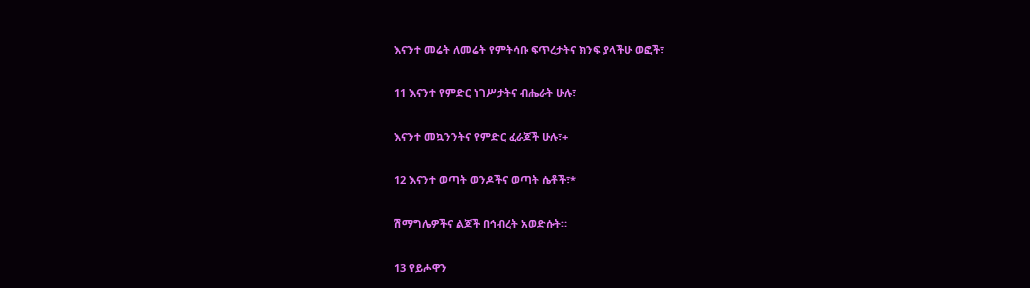እናንተ መሬት ለመሬት የምትሳቡ ፍጥረታትና ክንፍ ያላችሁ ወፎች፣

11 እናንተ የምድር ነገሥታትና ብሔራት ሁሉ፣

እናንተ መኳንንትና የምድር ፈራጆች ሁሉ፣+

12 እናንተ ወጣት ወንዶችና ወጣት ሴቶች፣*

ሽማግሌዎችና ልጆች በኅብረት አወድሱት።

13 የይሖዋን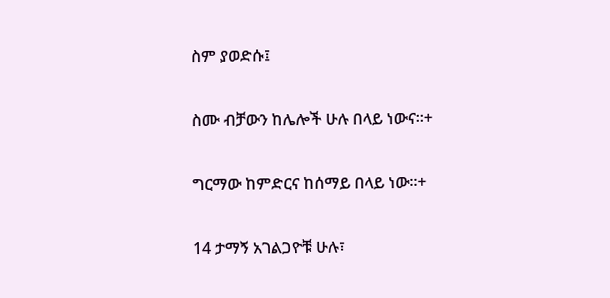ስም ያወድሱ፤

ስሙ ብቻውን ከሌሎች ሁሉ በላይ ነውና።+

ግርማው ከምድርና ከሰማይ በላይ ነው።+

14 ታማኝ አገልጋዮቹ ሁሉ፣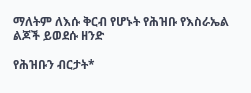ማለትም ለእሱ ቅርብ የሆኑት የሕዝቡ የእስራኤል ልጆች ይወደሱ ዘንድ

የሕዝቡን ብርታት*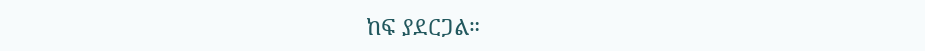ከፍ ያደርጋል።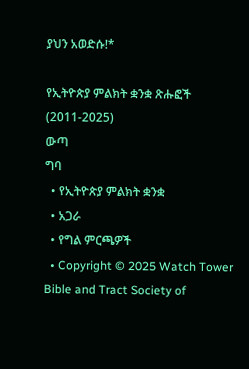ያህን አወድሱ!*

የኢትዮጵያ ምልክት ቋንቋ ጽሑፎች (2011-2025)
ውጣ
ግባ
  • የኢትዮጵያ ምልክት ቋንቋ
  • አጋራ
  • የግል ምርጫዎች
  • Copyright © 2025 Watch Tower Bible and Tract Society of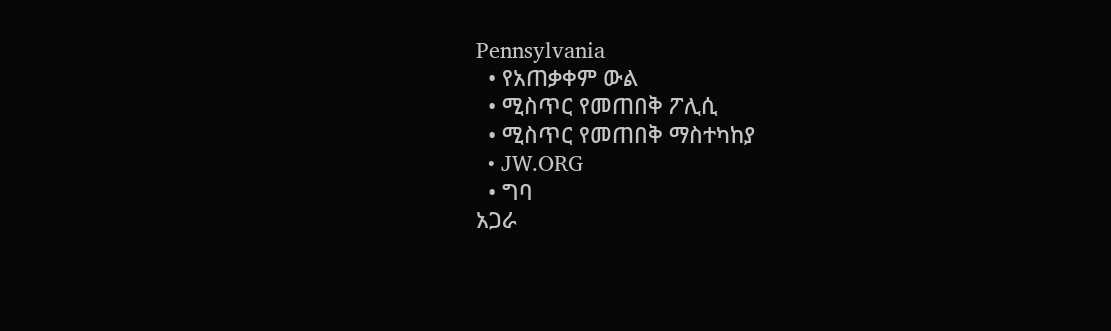Pennsylvania
  • የአጠቃቀም ውል
  • ሚስጥር የመጠበቅ ፖሊሲ
  • ሚስጥር የመጠበቅ ማስተካከያ
  • JW.ORG
  • ግባ
አጋራ